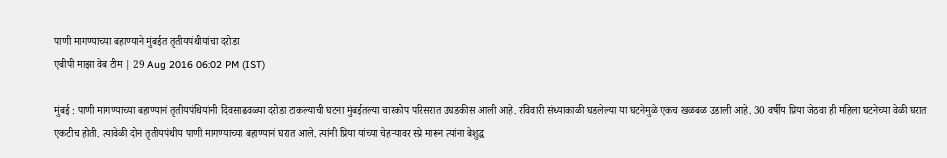पाणी मागण्याच्या बहाण्याने मुंबईत तृतीयपंथीयांचा दरोडा
एबीपी माझा वेब टीम | 29 Aug 2016 06:02 PM (IST)

मुंबई : पाणी मागण्याच्या बहाण्यानं तृतीयपंथियांनी दिवसाढवळ्या दरोडा टाकल्याची घटना मुंबईतल्या चारकोप परिसरात उघडकीस आली आहे. रविवारी संध्याकाळी घडलेल्या या घटनेमुळे एकच खळबळ उडाली आहे. 30 वर्षीय प्रिया जेठवा ही महिला घटनेच्या वेळी घरात एकटीच होती. त्यावेळी दोन तृतीयपंथीय पाणी मागण्याच्या बहाण्यानं घरात आले. त्यांनी प्रिया यांच्या चेहऱ्यावर स्प्रे मारून त्यांना बेशुद्ध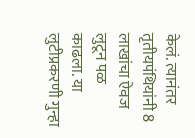केलं. त्यानंतर तृतीयपंथियांनी 8 लाखांचा ऐवज लुटून पळ काढला. या लुटीप्रकरणी गुन्हा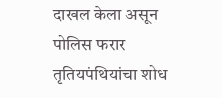दाखल केला असून पोलिस फरार तृतियपंथियांचा शोध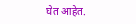घेत आहेत.